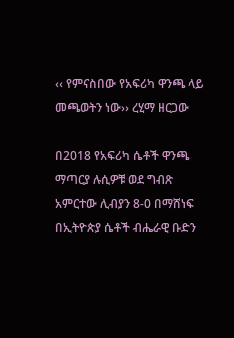‹‹ የምናስበው የአፍሪካ ዋንጫ ላይ መጫወትን ነው›› ረሂማ ዘርጋው

በ2018 የአፍሪካ ሴቶች ዋንጫ ማጣርያ ሉሲዎቹ ወደ ግብጽ አምርተው ሊብያን 8-0 በማሸነፍ በኢትዮጵያ ሴቶች ብሔራዊ ቡድን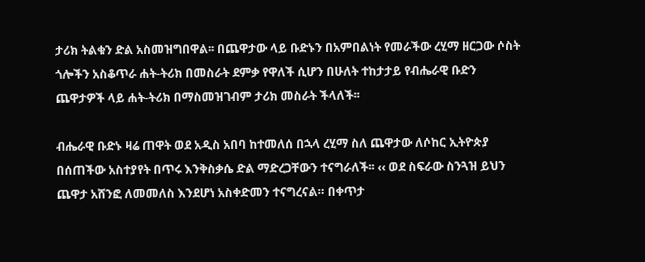ታሪክ ትልቁን ድል አስመዝግበዋል፡፡ በጨዋታው ላይ ቡድኑን በአምበልነት የመራችው ረሂማ ዘርጋው ሶስት ጎሎችን አስቆጥራ ሐት-ትሪክ በመስራት ደምቃ የዋለች ሲሆን በሁለት ተከታታይ የብሔራዊ ቡድን ጨዋታዎች ላይ ሐት-ትሪክ በማስመዝገብም ታሪክ መስራት ችላለች፡፡

ብሔራዊ ቡድኑ ዛሬ ጠዋት ወደ አዲስ አበባ ከተመለሰ በኋላ ረሂማ ስለ ጨዋታው ለሶከር ኢትዮጵያ በሰጠችው አስተያየት በጥሩ እንቅስቃሴ ድል ማድረጋቸውን ተናግራለች፡፡ ‹‹ ወደ ስፍራው ስንጓዝ ይህን ጨዋታ አሸንፎ ለመመለስ እንደሆነ አስቀድመን ተናግረናል። በቀጥታ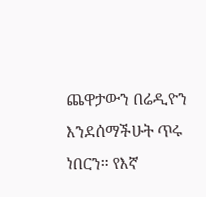ጨዋታውን በሬዲዮን እንደሰማችሁት ጥሩ ነበርን። የእኛ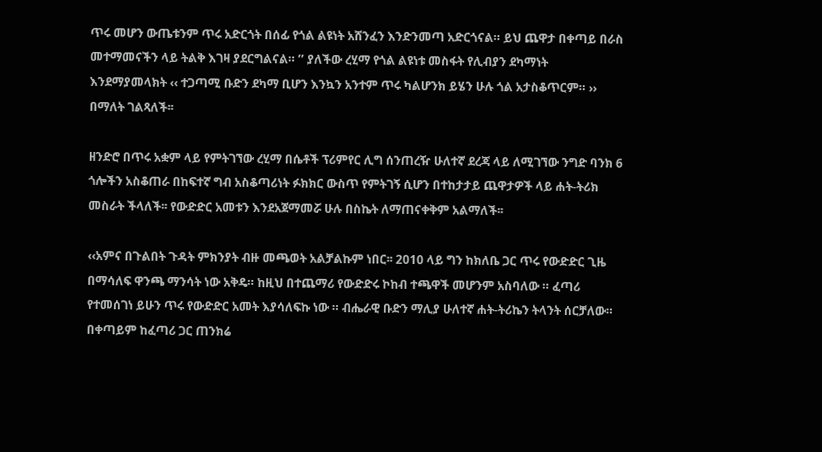ጥሩ መሆን ውጤቱንም ጥሩ አድርጎት በሰፊ የጎል ልዩነት አሸንፈን እንድንመጣ አድርጎናል። ይህ ጨዋታ በቀጣይ በራስ መተማመናችን ላይ ትልቅ እገዛ ያደርግልናል። ’’ ያለችው ረሂማ የጎል ልዩነቱ መስፋት የሊብያን ደካማነት እንደማያመላክት ‹‹ ተጋጣሚ ቡድን ደካማ ቢሆን እንኳን አንተም ጥሩ ካልሆንክ ይሄን ሁሉ ጎል አታስቆጥርም። ›› በማለት ገልጻለች፡፡

ዘንድሮ በጥሩ አቋም ላይ የምትገኘው ረሂማ በሴቶች ፕሪምየር ሊግ ሰንጠረዥ ሁለተኛ ደረጃ ላይ ለሚገኘው ንግድ ባንክ 6 ጎሎችን አስቆጠራ በከፍተኛ ግብ አስቆጣሪነት ፉክክር ውስጥ የምትገኝ ሲሆን በተከታታይ ጨዋታዎች ላይ ሐት-ትሪክ መስራት ችላለች፡፡ የውድድር አመቱን እንደአጀማመሯ ሁሉ በስኬት ለማጠናቀቅም አልማለች፡፡

‹‹አምና በጉልበት ጉዳት ምክንያት ብዙ መጫወት አልቻልኩም ነበር፡፡ 2010 ላይ ግን ከክለቤ ጋር ጥሩ የውድድር ጊዜ በማሳለፍ ዋንጫ ማንሳት ነው አቅዴ። ከዚህ በተጨማሪ የውድድሩ ኮከብ ተጫዋች መሆንም አስባለው ። ፈጣሪ የተመሰገነ ይሁን ጥሩ የውድድር አመት እያሳለፍኩ ነው ። ብሔራዊ ቡድን ማሊያ ሁለተኛ ሐት-ትሪኬን ትላንት ሰርቻለው። በቀጣይም ከፈጣሪ ጋር ጠንክሬ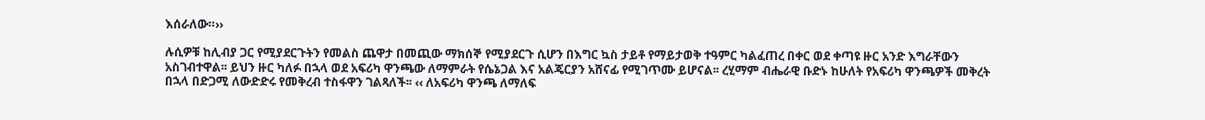እሰራለው።››

ሉሲዎቹ ከሊብያ ጋር የሚያደርጉትን የመልስ ጨዋታ በመጪው ማክሰኞ የሚያደርጉ ሲሆን በእግር ኳስ ታይቶ የማይታወቅ ተዓምር ካልፈጠረ በቀር ወደ ቀጣዩ ዙር አንድ እግራቸውን አስገብተዋል፡፡ ይህን ዙር ካለፉ በኋላ ወደ አፍሪካ ዋንጫው ለማምራት የሴኔጋል እና አልጄርያን አሸናፊ የሚገጥሙ ይሆናል፡፡ ረሂማም ብሔራዊ ቡድኑ ከሁለት የአፍሪካ ዋንጫዎች መቅረት በኋላ በድጋሚ ለውድድሩ የመቅረብ ተስፋዋን ገልጻለች፡፡ ‹‹ ለአፍሪካ ዋንጫ ለማለፍ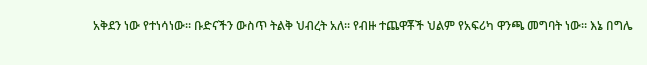አቅደን ነው የተነሳነው። ቡድናችን ውስጥ ትልቅ ህብረት አለ፡፡ የብዙ ተጨዋቾች ህልም የአፍሪካ ዋንጫ መግባት ነው። እኔ በግሌ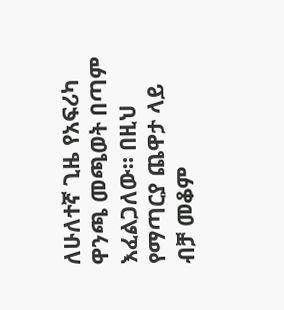ለሁለተኛ ጊዜ የአፍሪካ ዋንጫ መጫወት በጣም እፈልጋለው። በዚህ የማጣርያ ጨዋታ ላይ ብቻ መቆም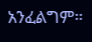አንፈልግም።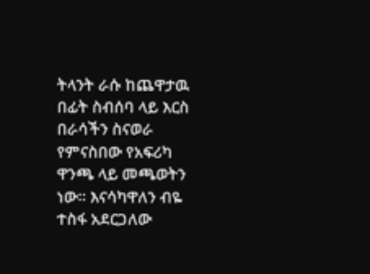ትላንት ራሱ ከጨዋታዉ በፊት ስብሰባ ላይ እርስ በራሳችን ስናወራ የምናስበው የአፍሪካ ዋንጫ ላይ መጫወትን ነው። እናሳካዋለን ብዬ ተስፋ አደርጋለው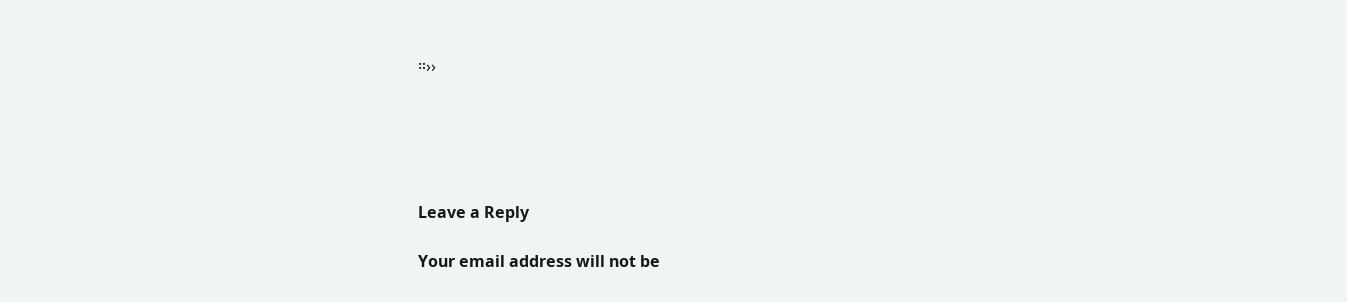።››





Leave a Reply

Your email address will not be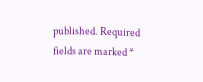published. Required fields are marked *